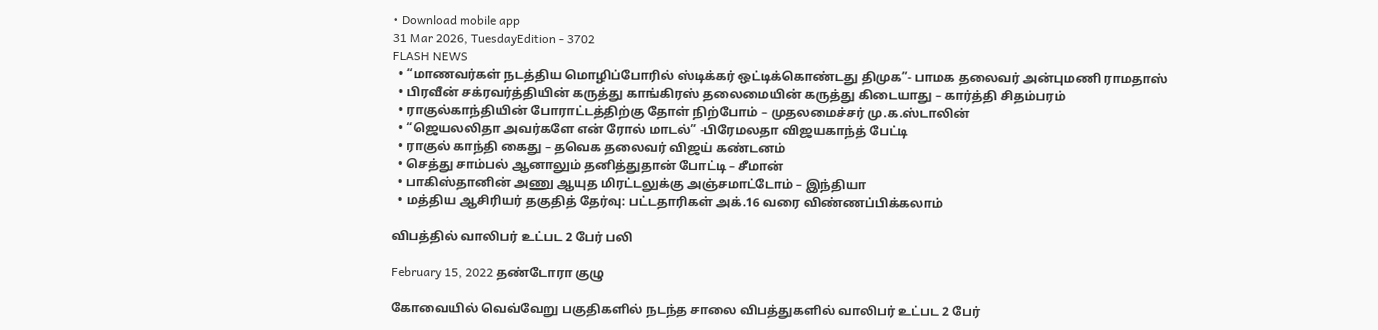• Download mobile app
31 Mar 2026, TuesdayEdition - 3702
FLASH NEWS
  • “மாணவர்கள் நடத்திய மொழிப்போரில் ஸ்டிக்கர் ஒட்டிக்கொண்டது திமுக”- பாமக தலைவர் அன்புமணி ராமதாஸ்
  • பிரவீன் சக்ரவர்த்தியின் கருத்து காங்கிரஸ் தலைமையின் கருத்து கிடையாது – கார்த்தி சிதம்பரம்
  • ராகுல்காந்தியின் போராட்டத்திற்கு தோள் நிற்போம் – முதலமைச்சர் மு.க.ஸ்டாலின்
  • “ஜெயலலிதா அவர்களே என் ரோல் மாடல்” -பிரேமலதா விஜயகாந்த் பேட்டி
  • ராகுல் காந்தி கைது – தவெக தலைவர் விஜய் கண்டனம்
  • செத்து சாம்பல் ஆனாலும் தனித்துதான் போட்டி – சீமான்
  • பாகிஸ்தானின் அணு ஆயுத மிரட்டலுக்கு அஞ்சமாட்டோம் – இந்தியா
  • மத்திய ஆசிரியர் தகுதித் தேர்வு: பட்டதாரிகள் அக்.16 வரை விண்ணப்பிக்கலாம்

விபத்தில் வாலிபர் உட்பட 2 பேர் பலி

February 15, 2022 தண்டோரா குழு

கோவையில் வெவ்வேறு பகுதிகளில் நடந்த சாலை விபத்துகளில் வாலிபர் உட்பட 2 பேர்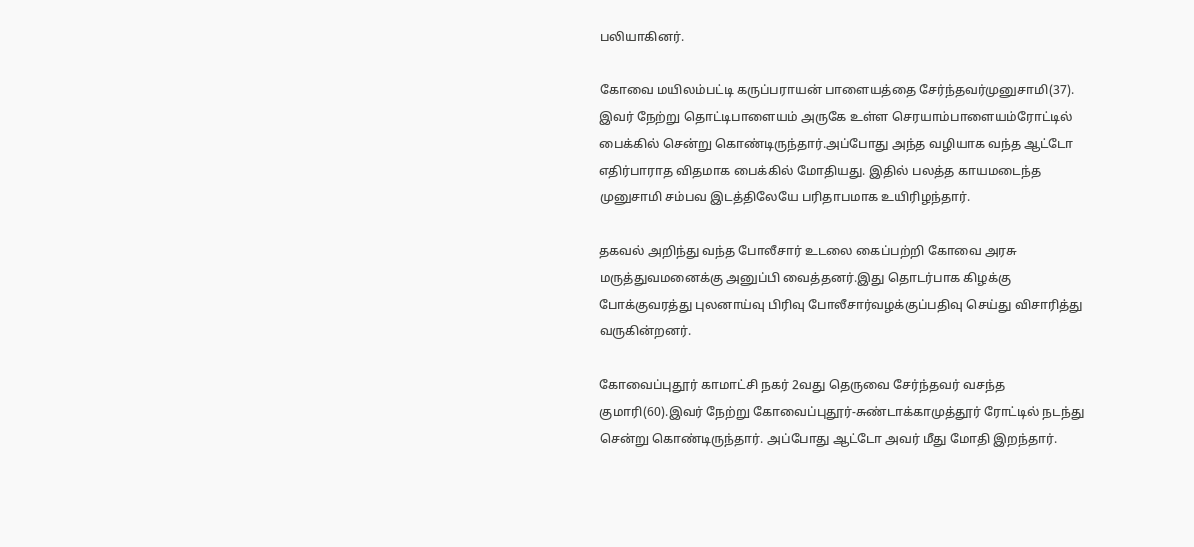பலியாகினர்.

கோவை மயிலம்பட்டி கருப்பராயன் பாளையத்தை சேர்ந்தவர்முனுசாமி(37). இவர் நேற்று தொட்டிபாளையம் அருகே உள்ள செரயாம்பாளையம்ரோட்டில் பைக்கில் சென்று கொண்டிருந்தார்.அப்போது அந்த வழியாக வந்த ஆட்டோ எதிர்பாராத விதமாக பைக்கில் மோதியது. இதில் பலத்த காயமடைந்த முனுசாமி சம்பவ இடத்திலேயே பரிதாபமாக உயிரிழந்தார்.

தகவல் அறிந்து வந்த போலீசார் உடலை கைப்பற்றி கோவை அரசு மருத்துவமனைக்கு அனுப்பி வைத்தனர்.இது தொடர்பாக கிழக்கு போக்குவரத்து புலனாய்வு பிரிவு போலீசார்வழக்குப்பதிவு செய்து விசாரித்து வருகின்றனர்.

கோவைப்புதூர் காமாட்சி நகர் 2வது தெருவை சேர்ந்தவர் வசந்த குமாரி(60).இவர் நேற்று கோவைப்புதூர்-சுண்டாக்காமுத்தூர் ரோட்டில் நடந்து சென்று கொண்டிருந்தார். அப்போது ஆட்டோ அவர் மீது மோதி இறந்தார்.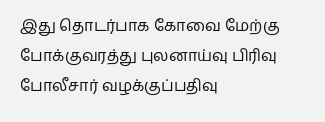இது தொடர்பாக கோவை மேற்கு போக்குவரத்து புலனாய்வு பிரிவு போலீசார் வழக்குப்பதிவு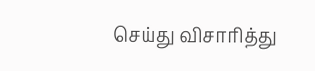செய்து விசாரித்து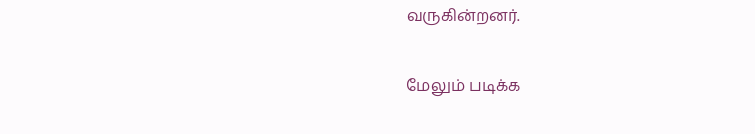வருகின்றனர்.

மேலும் படிக்க